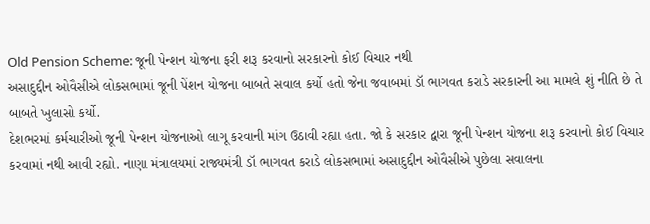Old Pension Scheme: જૂની પેન્શન યોજના ફરી શરૂ કરવાનો સરકારનો કોઈ વિચાર નથી
અસાદુદ્દીન ઓવૈસીએ લોકસભામાં જૂની પેંશન યોજના બાબતે સવાલ કર્યો હતો જેના જવાબમાં ડૉ ભાગવત કરાડે સરકારની આ મામલે શું નીતિ છે તે બાબતે ખુલાસો કર્યો.
દેશભરમાં કર્મચારીઓ જૂની પેન્શન યોજનાઓ લાગૂ કરવાની માંગ ઉઠાવી રહ્યા હતા. જો કે સરકાર દ્વારા જૂની પેન્શન યોજના શરૂ કરવાનો કોઈ વિચાર કરવામાં નથી આવી રહ્યો. નાણા મંત્રાલયમાં રાજ્યમંત્રી ડૉ ભાગવત કરાડે લોકસભામાં અસાદુદ્દીન ઓવૈસીએ પુછેલા સવાલના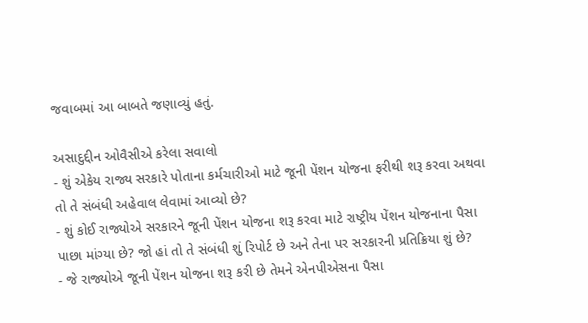જવાબમાં આ બાબતે જણાવ્યું હતું.

અસાદુદ્દીન ઓવૈસીએ કરેલા સવાલો
- શું એકેય રાજ્ય સરકારે પોતાના કર્મચારીઓ માટે જૂની પેંશન યોજના ફરીથી શરૂ કરવા અથવા તો તે સંબંધી અહેવાલ લેવામાં આવ્યો છે?
- શું કોઈ રાજ્યોએ સરકારને જૂની પેંશન યોજના શરૂ કરવા માટે રાષ્ટ્રીય પેંશન યોજનાના પૈસા પાછા માંગ્યા છે? જો હાં તો તે સંબંધી શું રિપોર્ટ છે અને તેના પર સરકારની પ્રતિક્રિયા શું છે?
- જે રાજ્યોએ જૂની પેંશન યોજના શરૂ કરી છે તેમને એનપીએસના પૈસા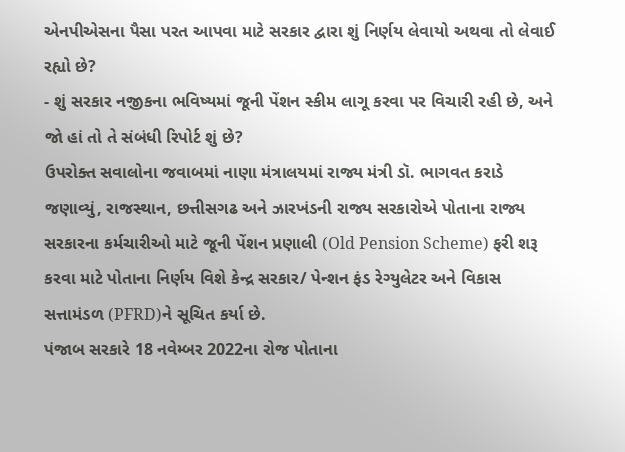એનપીએસના પૈસા પરત આપવા માટે સરકાર દ્વારા શું નિર્ણય લેવાયો અથવા તો લેવાઈ રહ્યો છે?
- શું સરકાર નજીકના ભવિષ્યમાં જૂની પેંશન સ્કીમ લાગૂ કરવા પર વિચારી રહી છે, અને જો હાં તો તે સંબંધી રિપોર્ટ શું છે?
ઉપરોક્ત સવાલોના જવાબમાં નાણા મંત્રાલયમાં રાજ્ય મંત્રી ડૉ. ભાગવત કરાડે જણાવ્યું, રાજસ્થાન, છત્તીસગઢ અને ઝારખંડની રાજ્ય સરકારોએ પોતાના રાજ્ય સરકારના કર્મચારીઓ માટે જૂની પેંશન પ્રણાલી (Old Pension Scheme) ફરી શરૂ કરવા માટે પોતાના નિર્ણય વિશે કેન્દ્ર સરકાર/ પેન્શન ફંડ રેગ્યુલેટર અને વિકાસ સત્તામંડળ (PFRD)ને સૂચિત કર્યા છે.
પંજાબ સરકારે 18 નવેમ્બર 2022ના રોજ પોતાના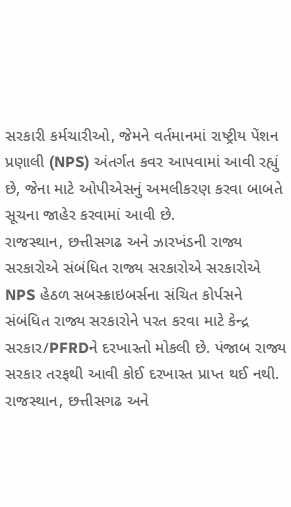સરકારી કર્મચારીઓ, જેમને વર્તમાનમાં રાષ્ટ્રીય પેંશન પ્રણાલી (NPS) અંતર્ગત કવર આપવામાં આવી રહ્યું છે, જેના માટે ઓપીએસનું અમલીકરણ કરવા બાબતે સૂચના જાહેર કરવામાં આવી છે.
રાજસ્થાન, છત્તીસગઢ અને ઝારખંડની રાજ્ય સરકારોએ સંબંધિત રાજ્ય સરકારોએ સરકારોએ NPS હેઠળ સબસ્ક્રાઇબર્સના સંચિત કોર્પસને સંબંધિત રાજ્ય સરકારોને પરત કરવા માટે કેન્દ્ર સરકાર/PFRDને દરખાસ્તો મોકલી છે. પંજાબ રાજ્ય સરકાર તરફથી આવી કોઈ દરખાસ્ત પ્રાપ્ત થઈ નથી.
રાજસ્થાન, છત્તીસગઢ અને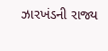ઝારખંડની રાજ્ય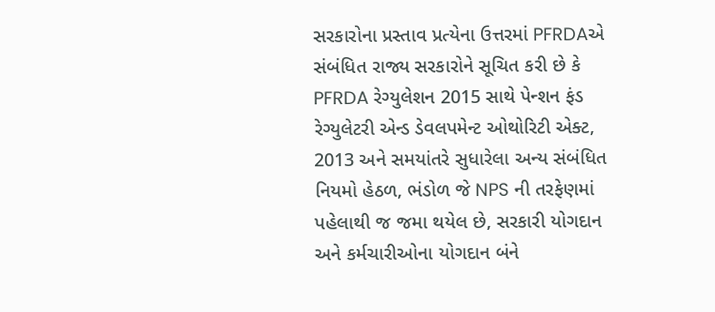સરકારોના પ્રસ્તાવ પ્રત્યેના ઉત્તરમાં PFRDAએ સંબંધિત રાજ્ય સરકારોને સૂચિત કરી છે કે PFRDA રેગ્યુલેશન 2015 સાથે પેન્શન ફંડ રેગ્યુલેટરી એન્ડ ડેવલપમેન્ટ ઓથોરિટી એક્ટ, 2013 અને સમયાંતરે સુધારેલા અન્ય સંબંધિત નિયમો હેઠળ, ભંડોળ જે NPS ની તરફેણમાં પહેલાથી જ જમા થયેલ છે, સરકારી યોગદાન અને કર્મચારીઓના યોગદાન બંને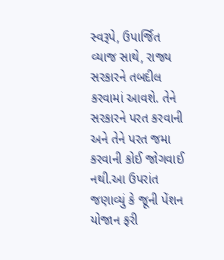સ્વરૂપે, ઉપાર્જિત વ્યાજ સાથે, રાજ્ય સરકારને તબદીલ કરવામાં આવશે. તેને સરકારને પરત કરવાની અને તેને પરત જમા કરવાની કોઈ જોગવાઈ નથી.આ ઉપરાંત જણાવ્યું કે જૂની પેંશન યોજાન ફરી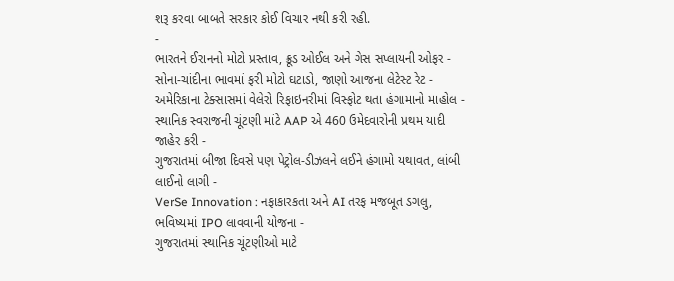શરૂ કરવા બાબતે સરકાર કોઈ વિચાર નથી કરી રહી.
-
ભારતને ઈરાનનો મોટો પ્રસ્તાવ, ક્રૂડ ઓઈલ અને ગેસ સપ્લાયની ઓફર -
સોના-ચાંદીના ભાવમાં ફરી મોટો ઘટાડો, જાણો આજના લેટેસ્ટ રેટ -
અમેરિકાના ટેક્સાસમાં વેલેરો રિફાઇનરીમાં વિસ્ફોટ થતા હંગામાનો માહોલ -
સ્થાનિક સ્વરાજની ચૂંટણી માંટે AAP એ 460 ઉમેદવારોની પ્રથમ યાદી જાહેર કરી -
ગુજરાતમાં બીજા દિવસે પણ પેટ્રોલ-ડીઝલને લઈને હંગામો યથાવત, લાંબી લાઈનો લાગી -
VerSe Innovation : નફાકારકતા અને AI તરફ મજબૂત ડગલુ, ભવિષ્યમાં IPO લાવવાની યોજના -
ગુજરાતમાં સ્થાનિક ચૂંટણીઓ માટે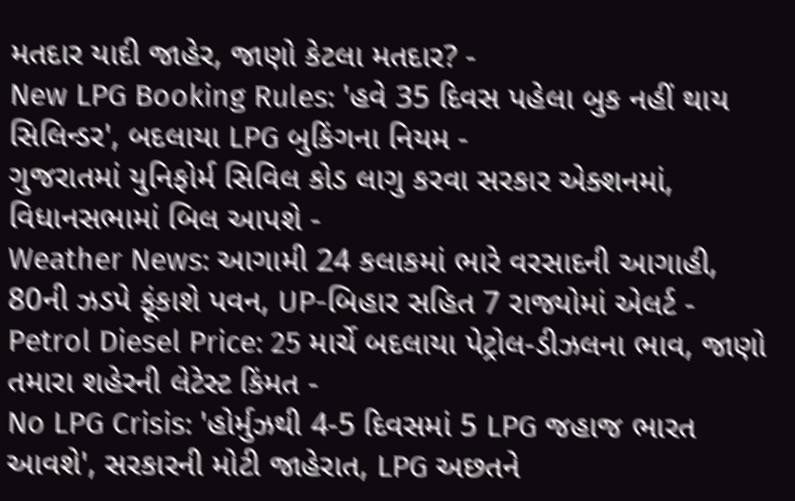મતદાર યાદી જાહેર, જાણો કેટલા મતદાર? -
New LPG Booking Rules: 'હવે 35 દિવસ પહેલા બુક નહીં થાય સિલિન્ડર', બદલાયા LPG બુકિંગના નિયમ -
ગુજરાતમાં યુનિફોર્મ સિવિલ કોડ લાગુ કરવા સરકાર એક્શનમાં, વિધાનસભામાં બિલ આપશે -
Weather News: આગામી 24 કલાકમાં ભારે વરસાદની આગાહી, 80ની ઝડપે ફૂંકાશે પવન, UP-બિહાર સહિત 7 રાજ્યોમાં એલર્ટ -
Petrol Diesel Price: 25 માર્ચે બદલાયા પેટ્રોલ-ડીઝલના ભાવ, જાણો તમારા શહેરની લેટેસ્ટ કિંમત -
No LPG Crisis: 'હોર્મુઝથી 4-5 દિવસમાં 5 LPG જહાજ ભારત આવશે', સરકારની મોટી જાહેરાત, LPG અછતને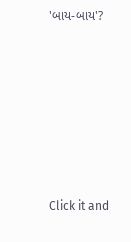'બાય-બાય'?








Click it and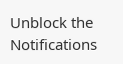Unblock the Notifications